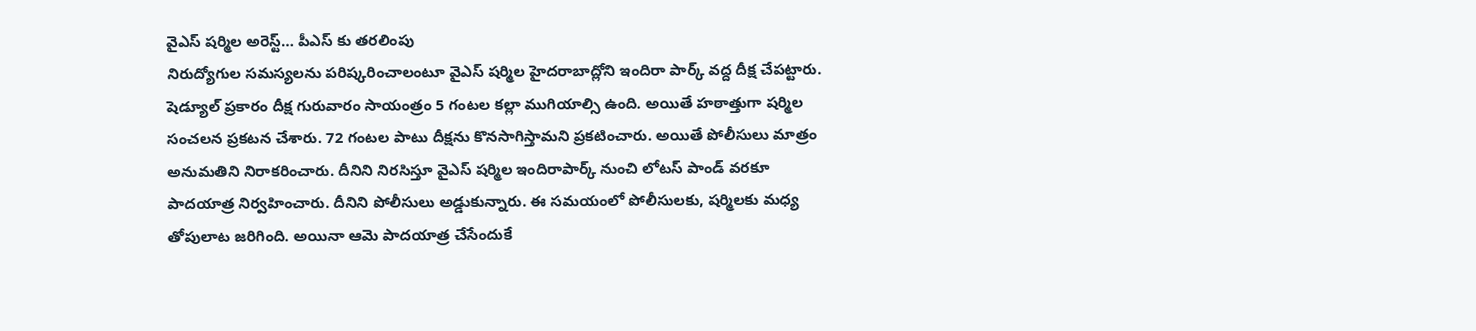వైఎస్ షర్మిల అరెస్ట్… పీఎస్ కు తరలింపు
నిరుద్యోగుల సమస్యలను పరిష్కరించాలంటూ వైఎస్ షర్మిల హైదరాబాద్లోని ఇందిరా పార్క్ వద్ద దీక్ష చేపట్టారు. షెడ్యూల్ ప్రకారం దీక్ష గురువారం సాయంత్రం 5 గంటల కల్లా ముగియాల్సి ఉంది. అయితే హఠాత్తుగా షర్మిల సంచలన ప్రకటన చేశారు. 72 గంటల పాటు దీక్షను కొనసాగిస్తామని ప్రకటించారు. అయితే పోలీసులు మాత్రం అనుమతిని నిరాకరించారు. దీనిని నిరసిస్తూ వైఎస్ షర్మిల ఇందిరాపార్క్ నుంచి లోటస్ పాండ్ వరకూ పాదయాత్ర నిర్వహించారు. దీనిని పోలీసులు అడ్డుకున్నారు. ఈ సమయంలో పోలీసులకు, షర్మిలకు మధ్య తోపులాట జరిగింది. అయినా ఆమె పాదయాత్ర చేసేందుకే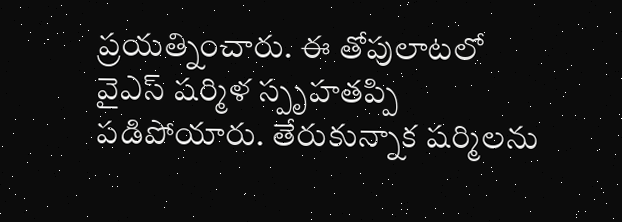ప్రయత్నించారు. ఈ తోపులాటలో వైఎస్ షర్మిళ స్పృహతప్పి పడిపోయారు. తేరుకున్నాక షర్మిలను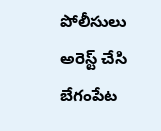పోలీసులు అరెస్ట్ చేసి బేగంపేట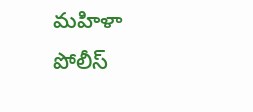మహిళా పోలీస్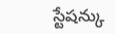స్టేషన్కు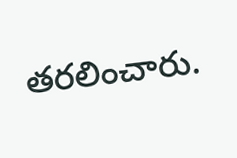తరలించారు.